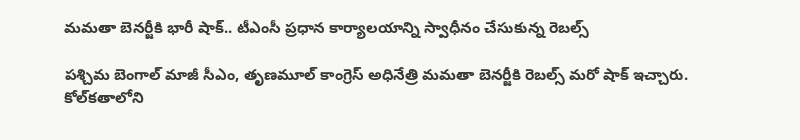మమతా బెనర్జీకి భారీ షాక్.. టీఎంసీ ప్రధాన కార్యాలయాన్ని స్వాధీనం చేసుకున్న రెబల్స్

పశ్చిమ బెంగాల్ మాజీ సీఎం, తృణమూల్ కాంగ్రెస్ అధినేత్రి మమతా బెనర్జీకి రెబల్స్ మరో షాక్ ఇచ్చారు. కోల్‌కతాలోని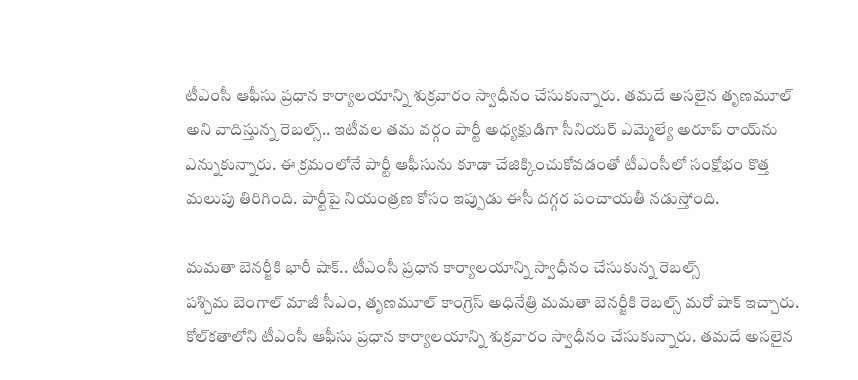టీఎంసీ ఆఫీసు ప్రధాన కార్యాలయాన్ని శుక్రవారం స్వాధీనం చేసుకున్నారు. తమదే అసలైన తృణమూల్ అని వాదిస్తున్న రెబల్స్.. ఇటీవల తమ వర్గం పార్టీ అధ్యక్షుడిగా సీనియర్ ఎమ్మెల్యే అరూప్ రాయ్‌ను ఎన్నుకున్నారు. ఈ క్రమంలోనే పార్టీ ఆఫీసును కూడా చేజిక్కించుకోవడంతో టీఎంసీలో సంక్షోభం కొత్త మలుపు తిరిగింది. పార్టీపై నియంత్రణ కోసం ఇప్పుడు ఈసీ దగ్గర పంచాయతీ నడుస్తోంది.

మమతా బెనర్జీకి భారీ షాక్.. టీఎంసీ ప్రధాన కార్యాలయాన్ని స్వాధీనం చేసుకున్న రెబల్స్
పశ్చిమ బెంగాల్ మాజీ సీఎం, తృణమూల్ కాంగ్రెస్ అధినేత్రి మమతా బెనర్జీకి రెబల్స్ మరో షాక్ ఇచ్చారు. కోల్‌కతాలోని టీఎంసీ ఆఫీసు ప్రధాన కార్యాలయాన్ని శుక్రవారం స్వాధీనం చేసుకున్నారు. తమదే అసలైన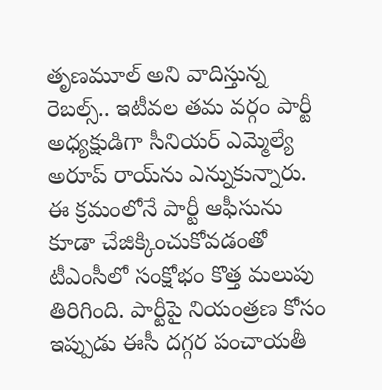తృణమూల్ అని వాదిస్తున్న రెబల్స్.. ఇటీవల తమ వర్గం పార్టీ అధ్యక్షుడిగా సీనియర్ ఎమ్మెల్యే అరూప్ రాయ్‌ను ఎన్నుకున్నారు. ఈ క్రమంలోనే పార్టీ ఆఫీసును కూడా చేజిక్కించుకోవడంతో టీఎంసీలో సంక్షోభం కొత్త మలుపు తిరిగింది. పార్టీపై నియంత్రణ కోసం ఇప్పుడు ఈసీ దగ్గర పంచాయతీ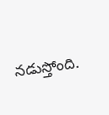నడుస్తోంది.